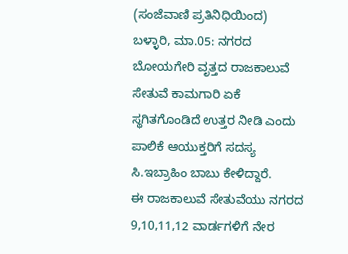(ಸಂಜೆವಾಣಿ ಪ್ರತಿನಿಧಿಯಿಂದ)
ಬಳ್ಳಾರಿ, ಮಾ.05: ನಗರದ ಬೋಯಗೇರಿ ವೃತ್ತದ ರಾಜಕಾಲುವೆ ಸೇತುವೆ ಕಾಮಗಾರಿ ಏಕೆ ಸ್ಥಗಿತಗೊಂಡಿದೆ ಉತ್ತರ ನೀಡಿ ಎಂದು ಪಾಲಿಕೆ ಆಯುಕ್ತರಿಗೆ ಸದಸ್ಯ ಸಿ.ಇಬ್ರಾಹಿಂ ಬಾಬು ಕೇಳಿದ್ದಾರೆ.
ಈ ರಾಜಕಾಲುವೆ ಸೇತುವೆಯು ನಗರದ 9,10,11,12 ವಾರ್ಡಗಳಿಗೆ ನೇರ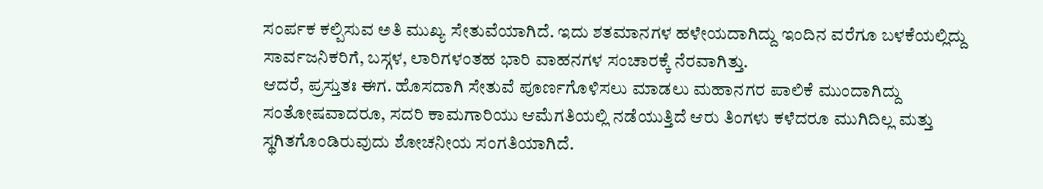ಸಂರ್ಪಕ ಕಲ್ಪಿಸುವ ಅತಿ ಮುಖ್ಯ ಸೇತುವೆಯಾಗಿದೆ. ಇದು ಶತಮಾನಗಳ ಹಳೇಯದಾಗಿದ್ದು ಇಂದಿನ ವರೆಗೂ ಬಳಕೆಯಲ್ಲಿದ್ದು ಸಾರ್ವಜನಿಕರಿಗೆ, ಬಸ್ಗಳ, ಲಾರಿಗಳಂತಹ ಭಾರಿ ವಾಹನಗಳ ಸಂಚಾರಕ್ಕೆ ನೆರವಾಗಿತ್ತು.
ಆದರೆ, ಪ್ರಸ್ತುತಃ ಈಗ. ಹೊಸದಾಗಿ ಸೇತುವೆ ಪೂರ್ಣಗೊಳಿಸಲು ಮಾಡಲು ಮಹಾನಗರ ಪಾಲಿಕೆ ಮುಂದಾಗಿದ್ದು ಸಂತೋಷವಾದರೂ, ಸದರಿ ಕಾಮಗಾರಿಯು ಆಮೆಗತಿಯಲ್ಲಿ ನಡೆಯುತ್ತಿದೆ ಆರು ತಿಂಗಳು ಕಳೆದರೂ ಮುಗಿದಿಲ್ಲ ಮತ್ತು ಸ್ಥಗಿತಗೊಂಡಿರುವುದು ಶೋಚನೀಯ ಸಂಗತಿಯಾಗಿದೆ.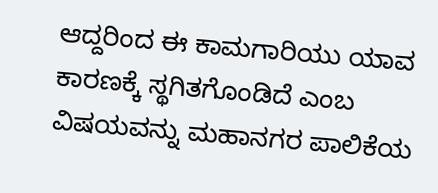ಆದ್ದರಿಂದ ಈ ಕಾಮಗಾರಿಯು ಯಾವ ಕಾರಣಕ್ಕೆ ಸ್ಥಗಿತಗೊಂಡಿದೆ ಎಂಬ ವಿಷಯವನ್ನು ಮಹಾನಗರ ಪಾಲಿಕೆಯ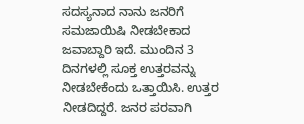ಸದಸ್ಯನಾದ ನಾನು ಜನರಿಗೆ ಸಮಜಾಯಿಷಿ ನೀಡಬೇಕಾದ ಜವಾಬ್ದಾರಿ ಇದೆ. ಮುಂದಿನ 3 ದಿನಗಳಲ್ಲಿ ಸೂಕ್ತ ಉತ್ತರವನ್ನು ನೀಡಬೇಕೆಂದು ಒತ್ತಾಯಿಸಿ. ಉತ್ತರ ನೀಡದಿದ್ದರೆ. ಜನರ ಪರವಾಗಿ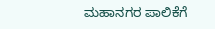ಮಹಾನಗರ ಪಾಲಿಕೆಗೆ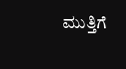ಮುತ್ತಿಗೆ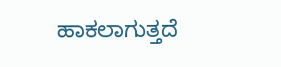ಹಾಕಲಾಗುತ್ತದೆ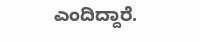ಎಂದಿದ್ದಾರೆ.